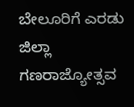ಬೇಲೂರಿಗೆ ಎರಡು ಜಿಲ್ಲಾ ಗಣರಾಜ್ಯೋತ್ಸವ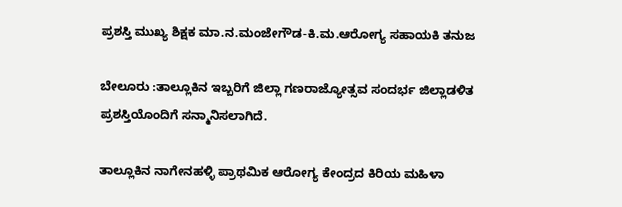ಪ್ರಶಸ್ತಿ ಮುಖ್ಯ ಶಿಕ್ಷಕ ಮಾ.ನ.ಮಂಜೇಗೌಡ-ಕಿ.ಮ.ಆರೋಗ್ಯ ಸಹಾಯಕಿ ತನುಜ

ಬೇಲೂರು :ತಾಲ್ಲೂಕಿನ ಇಬ್ಬರಿಗೆ ಜಿಲ್ಲಾ ಗಣರಾಜ್ಯೋತ್ಸವ ಸಂದರ್ಭ ಜಿಲ್ಲಾಡಳಿತ ಪ್ರಶಸ್ತಿಯೊಂದಿಗೆ ಸನ್ಮಾನಿಸಲಾಗಿದೆ.

ತಾಲ್ಲೂಕಿನ ನಾಗೇನಹಳ್ಳಿ ಪ್ರಾಥಮಿಕ ಆರೋಗ್ಯ ಕೇಂದ್ರದ ಕಿರಿಯ ಮಹಿಳಾ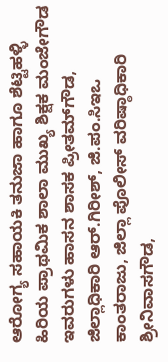ಆರೋಗ್ಯ ಸಹಾಯಕಿ ತನುಜಾ ಹಾಗೂ ಶೆಟ್ಟಿಹಳ್ಳಿ ಹಿರಿಯ ಪ್ರಾಥಮಿಕ ಶಾಲಾ ಮುಖ್ಯ ಶಿಕ್ಷಕ ಮಂಜೇಗೌಡ ಇವರುಗಳು ಹಾಸನ ಶಾಸಕ ಪ್ರೀತಮ್‌ಗೌಡ, ಜಿಲ್ಲಾಧಿಕಾರಿ ಆರ್.ಗಿರೀಶ್, ಜಿ.ಪಂ.ಸಿಇಒ ಕಾಂತರಾಜು, ಜಿಲ್ಲಾ ಪೊಲೀಸ್ ವರಿಷ್ಠಾಧಿಕಾರಿ ಶ್ರೀನಿವಾಸಗೌಡ,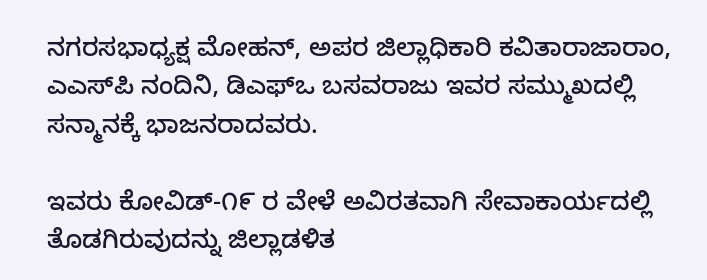ನಗರಸಭಾಧ್ಯಕ್ಷ ಮೋಹನ್, ಅಪರ ಜಿಲ್ಲಾಧಿಕಾರಿ ಕವಿತಾರಾಜಾರಾಂ, ಎಎಸ್‌ಪಿ ನಂದಿನಿ, ಡಿಎಫ್‌ಒ ಬಸವರಾಜು ಇವರ ಸಮ್ಮುಖದಲ್ಲಿ ಸನ್ಮಾನಕ್ಕೆ ಭಾಜನರಾದವರು.

ಇವರು ಕೋವಿಡ್-೧೯ ರ ವೇಳೆ ಅವಿರತವಾಗಿ ಸೇವಾಕಾರ್ಯದಲ್ಲಿ ತೊಡಗಿರುವುದನ್ನು ಜಿಲ್ಲಾಡಳಿತ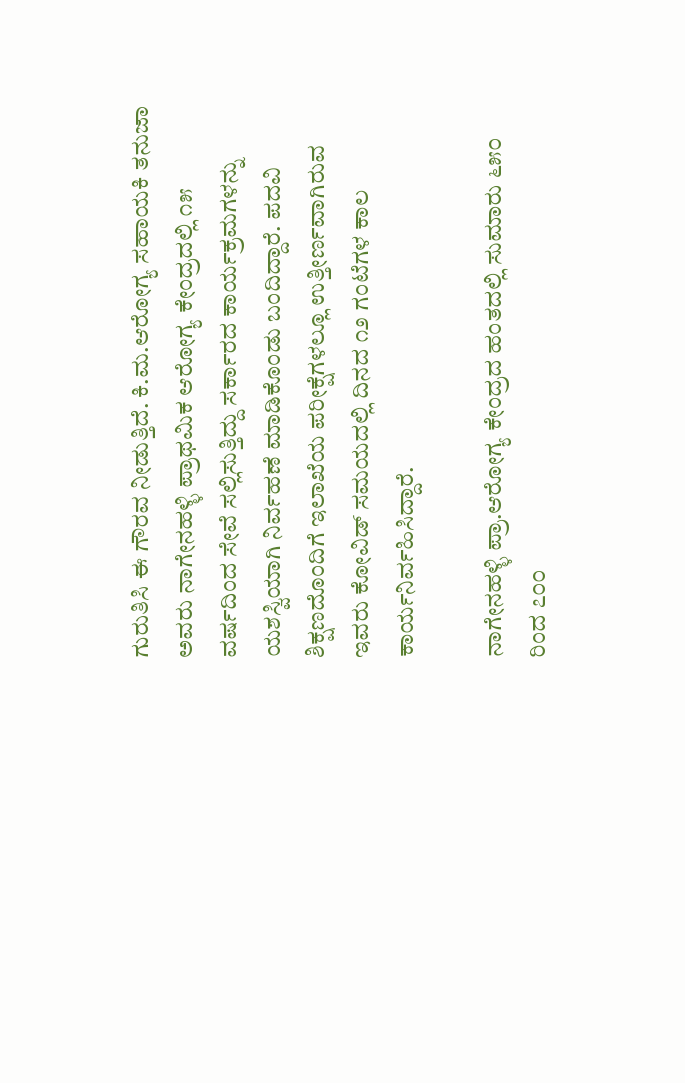ಗುರುತಿಸಿ ಈ ಗೌರವ ನೀಡುತ್ತಿದೆ. ಕಿ.ಮ.ಆರೋಗ್ಯ ಸಹಾಯಕಿ ತನುಜಾ ಅವರು ನಾಗೇನಹಳ್ಳಿ ಪ್ರಾಥಮಿಕ ಆರೋಗ್ಯ ಕೇಂದ್ರದಲ್ಲಿ ೧೫ ವರ್ಷದಿಂದ ಸೇವೆ ಸಲ್ಲಿಸುತ್ತಿದ್ದು ಸರ್ಕಾರದ ಕಾರ್ಯಕ್ರಮಗಳನ್ನು ಯಶಸ್ವಿಯಾಗಿ ನಿರ್ವಹಣೆ ಮಾಡಿಕೊಂಡು ಬಂದಿದ್ದಾರೆ. ಪದವಿ ಶಿಕ್ಷಣದೊಂದಿಗೆ ಇಲಾಖೆಯ ಪರೀಕ್ಷೆಗಳಲ್ಲೂ ಉತ್ತೀರ್ಣವಾಗಿರುವ ಇವರು ಕೋವಿಡ್ ಸಮಯದಲ್ಲಿ ದಿನದ ೧೨ ಗಂಟೆಗಳ ಕಾಲ ಕಾರ್ಯನಿರ್ವಹಿಸಿದ್ದಾರೆ.

ನಾಗೇನಹಳ್ಳಿ ಪ್ರಾ.ಆರೋಗ್ಯ ಕೇಂದ್ರದ ಹಂತದಲ್ಲಿ ಸುಮಾರು ೬೫೦ ರಿಂದ ೭೦೦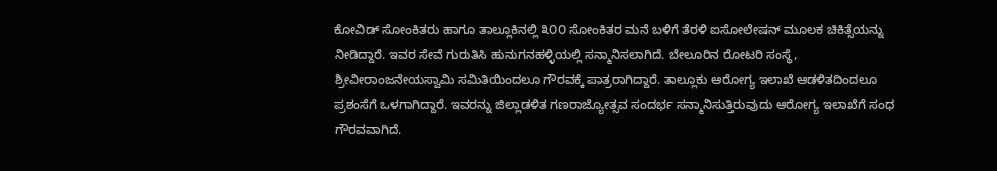ಕೋವಿಡ್ ಸೋಂಕಿತರು ಹಾಗೂ ತಾಲ್ಲೂಕಿನಲ್ಲಿ ೩೦೦ ಸೋಂಕಿತರ ಮನೆ ಬಳಿಗೆ ತೆರಳಿ ಐಸೋಲೇಷನ್ ಮೂಲಕ ಚಿಕಿತ್ಸೆಯನ್ನು ನೀಡಿದ್ದಾರೆ. ಇವರ ಸೇವೆ ಗುರುತಿಸಿ ಹುನುಗನಹಳ್ಳಿಯಲ್ಲಿ ಸನ್ಮಾನಿಸಲಾಗಿದೆ. ಬೇಲೂರಿನ ರೋಟರಿ ಸಂಸ್ಥೆ, ಶ್ರೀವೀರಾಂಜನೇಯಸ್ವಾಮಿ ಸಮಿತಿಯಿಂದಲೂ ಗೌರವಕ್ಕೆ ಪಾತ್ರರಾಗಿದ್ದಾರೆ. ತಾಲ್ಲೂಕು ಆರೋಗ್ಯ ಇಲಾಖೆ ಆಡಳಿತದಿಂದಲೂ ಪ್ರಶಂಸೆಗೆ ಒಳಗಾಗಿದ್ದಾರೆ. ಇವರನ್ನು ಜಿಲ್ಲಾಡಳಿತ ಗಣರಾಜ್ಯೋತ್ಸವ ಸಂದರ್ಭ ಸನ್ಮಾನಿಸುತ್ತಿರುವುದು ಆರೋಗ್ಯ ಇಲಾಖೆಗೆ ಸಂಧ ಗೌರವವಾಗಿದೆ.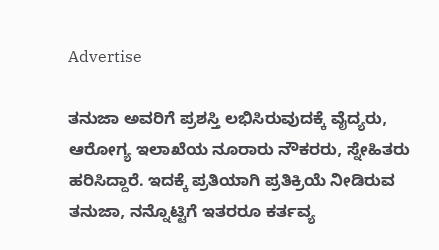Advertise

ತನುಜಾ ಅವರಿಗೆ ಪ್ರಶಸ್ತಿ ಲಭಿಸಿರುವುದಕ್ಕೆ ವೈದ್ಯರು, ಆರೋಗ್ಯ ಇಲಾಖೆಯ ನೂರಾರು ನೌಕರರು, ಸ್ನೇಹಿತರು ಹರಿಸಿದ್ದಾರೆ. ಇದಕ್ಕೆ ಪ್ರತಿಯಾಗಿ ಪ್ರತಿಕ್ರಿಯೆ ನೀಡಿರುವ ತನುಜಾ, ನನ್ನೊಟ್ಟಿಗೆ ಇತರರೂ ಕರ್ತವ್ಯ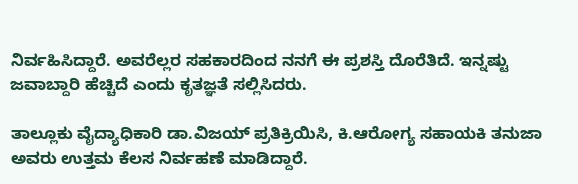ನಿರ್ವಹಿಸಿದ್ದಾರೆ. ಅವರೆಲ್ಲರ ಸಹಕಾರದಿಂದ ನನಗೆ ಈ ಪ್ರಶಸ್ತಿ ದೊರೆತಿದೆ. ಇನ್ನಷ್ಟು ಜವಾಬ್ದಾರಿ ಹೆಚ್ಚಿದೆ ಎಂದು ಕೃತಜ್ಞತೆ ಸಲ್ಲಿಸಿದರು.

ತಾಲ್ಲೂಕು ವೈದ್ಯಾಧಿಕಾರಿ ಡಾ.ವಿಜಯ್ ಪ್ರತಿಕ್ರಿಯಿಸಿ, ಕಿ.ಆರೋಗ್ಯ ಸಹಾಯಕಿ ತನುಜಾ ಅವರು ಉತ್ತಮ ಕೆಲಸ ನಿರ್ವಹಣೆ ಮಾಡಿದ್ದಾರೆ.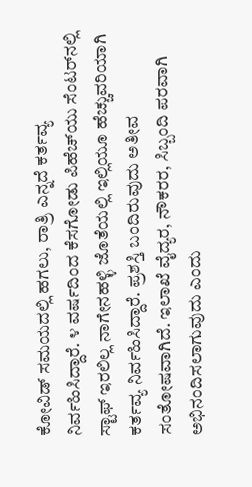ಕೋವಿಡ್ ಸಮಯದಲ್ಲಿ ಹಗಲು, ರಾತ್ರಿ ಎನ್ನದೆ ಕರ್ತವ್ಯ ನಿರ್ವಹಿಸಿದ್ದಾರೆ. ೪ ವರ್ಷದಿಂದ ಕೆಸಗೋಡು ಪಿಹೆಚ್‌ಯು ಸೆಂಟರ್‌ನಲ್ಲಿ ಸ್ಟಾಫ್ ಇರಲಿಲ್ಲ ನಾಗೇನಹಳ್ಳಿ ಜೊತೆಯಲ್ಲಿ ಇಲ್ಲಿಯೂ ಹೆಚ್ಚುವರಿಯಾಗಿ ಕರ್ತವ್ಯ ನಿರ್ವಹಿಸಿದ್ದಾರೆ. ಪ್ರಶಸ್ತಿ ಬಂದಿರುವುದು ಅತೀವ ಸಂತೋಷವಾಗಿದೆ. ಇಲಾಖೆ ವೈದ್ಯರ, ನೌಕರರ, ಸಿಬ್ಬಂದಿ ಪರವಾಗಿ ಅಭಿನಂದಿಸಲಾಗುವುದು ಎಂದು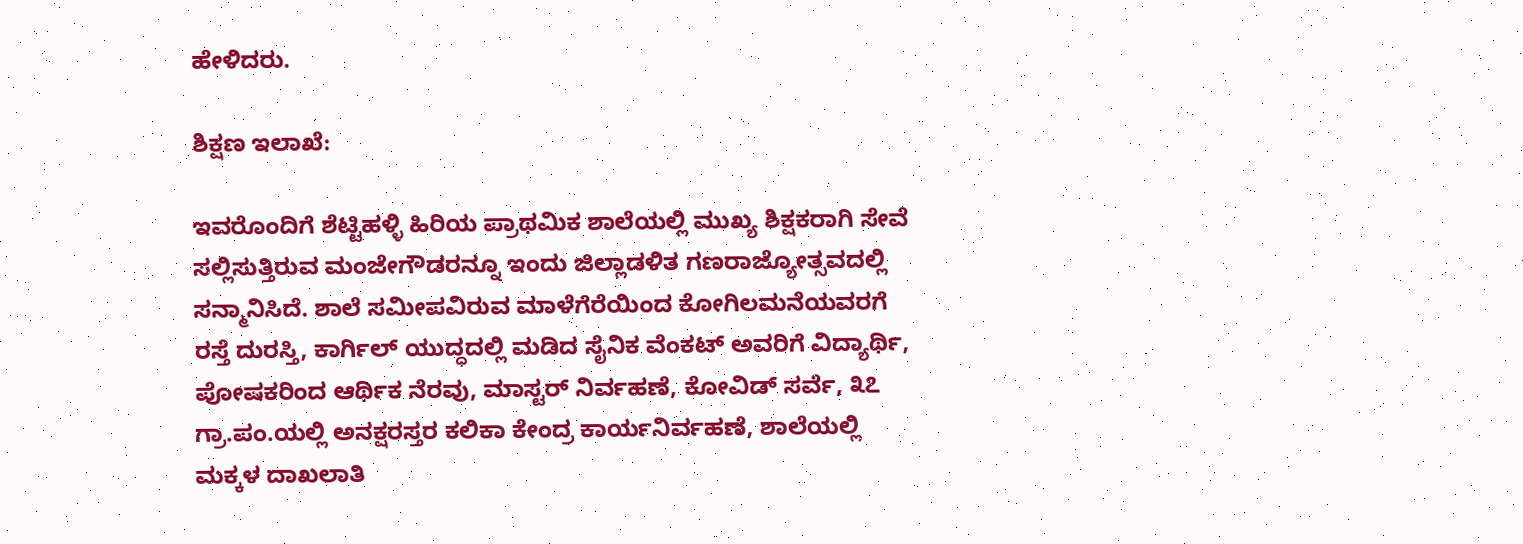ಹೇಳಿದರು.

ಶಿಕ್ಷಣ ಇಲಾಖೆ:

ಇವರೊಂದಿಗೆ ಶೆಟ್ಟಿಹಳ್ಳಿ ಹಿರಿಯ ಪ್ರಾಥಮಿಕ ಶಾಲೆಯಲ್ಲಿ ಮುಖ್ಯ ಶಿಕ್ಷಕರಾಗಿ ಸೇವೆ ಸಲ್ಲಿಸುತ್ತಿರುವ ಮಂಜೇಗೌಡರನ್ನೂ ಇಂದು ಜಿಲ್ಲಾಡಳಿತ ಗಣರಾಜ್ಯೋತ್ಸವದಲ್ಲಿ ಸನ್ಮಾನಿಸಿದೆ. ಶಾಲೆ ಸಮೀಪವಿರುವ ಮಾಳೆಗೆರೆಯಿಂದ ಕೋಗಿಲಮನೆಯವರಗೆ ರಸ್ತೆ ದುರಸ್ತಿ, ಕಾರ್ಗಿಲ್ ಯುದ್ಧದಲ್ಲಿ ಮಡಿದ ಸೈನಿಕ ವೆಂಕಟ್ ಅವರಿಗೆ ವಿದ್ಯಾರ್ಥಿ, ಪೋಷಕರಿಂದ ಆರ್ಥಿಕ ನೆರವು, ಮಾಸ್ಟರ್ ನಿರ್ವಹಣೆ, ಕೋವಿಡ್ ಸರ್ವೆ, ೩೭ ಗ್ರಾ.ಪಂ.ಯಲ್ಲಿ ಅನಕ್ಷರಸ್ತರ ಕಲಿಕಾ ಕೇಂದ್ರ ಕಾರ್ಯನಿರ್ವಹಣೆ, ಶಾಲೆಯಲ್ಲಿ ಮಕ್ಕಳ ದಾಖಲಾತಿ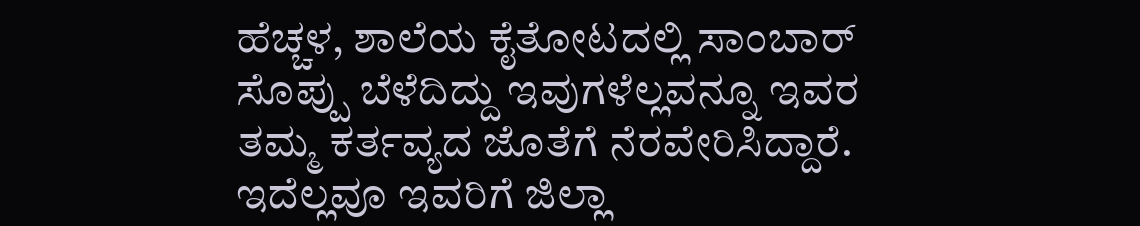ಹೆಚ್ಚಳ, ಶಾಲೆಯ ಕೈತೋಟದಲ್ಲಿ ಸಾಂಬಾರ್ ಸೊಪ್ಪು ಬೆಳೆದಿದ್ದು ಇವುಗಳೆಲ್ಲವನ್ನೂ ಇವರ ತಮ್ಮ ಕರ್ತವ್ಯದ ಜೊತೆಗೆ ನೆರವೇರಿಸಿದ್ದಾರೆ. ಇದೆಲ್ಲವೂ ಇವರಿಗೆ ಜಿಲ್ಲಾ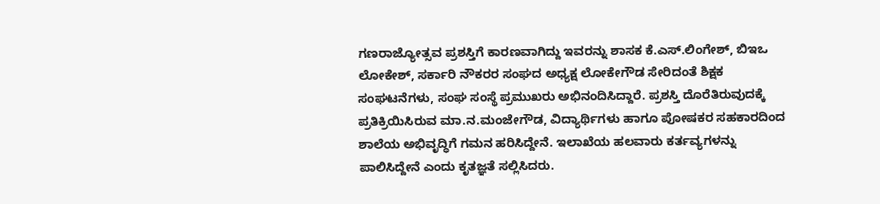ಗಣರಾಜ್ಯೋತ್ಸವ ಪ್ರಶಸ್ತಿಗೆ ಕಾರಣವಾಗಿದ್ದು ಇವರನ್ನು ಶಾಸಕ ಕೆ.ಎಸ್.ಲಿಂಗೇಶ್, ಬಿಇಒ ಲೋಕೇಶ್, ಸರ್ಕಾರಿ ನೌಕರರ ಸಂಘದ ಅಧ್ಯಕ್ಷ ಲೋಕೇಗೌಡ ಸೇರಿದಂತೆ ಶಿಕ್ಷಕ ಸಂಘಟನೆಗಳು, ಸಂಘ ಸಂಸ್ಥೆ ಪ್ರಮುಖರು ಅಭಿನಂದಿಸಿದ್ದಾರೆ. ಪ್ರಶಸ್ತಿ ದೊರೆತಿರುವುದಕ್ಕೆ ಪ್ರತಿಕ್ರಿಯಿಸಿರುವ ಮಾ.ನ.ಮಂಜೇಗೌಡ, ವಿದ್ಯಾರ್ಥಿಗಳು ಹಾಗೂ ಪೋಷಕರ ಸಹಕಾರದಿಂದ ಶಾಲೆಯ ಅಭಿವೃದ್ಧಿಗೆ ಗಮನ ಹರಿಸಿದ್ದೇನೆ. ಇಲಾಖೆಯ ಹಲವಾರು ಕರ್ತವ್ಯಗಳನ್ನು ಪಾಲಿಸಿದ್ದೇನೆ ಎಂದು ಕೃತಜ್ಞತೆ ಸಲ್ಲಿಸಿದರು.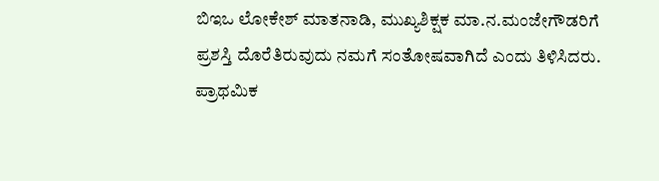ಬಿಇಒ ಲೋಕೇಶ್ ಮಾತನಾಡಿ, ಮುಖ್ಯಶಿಕ್ಷಕ ಮಾ.ನ.ಮಂಜೇಗೌಡರಿಗೆ ಪ್ರಶಸ್ತಿ ದೊರೆತಿರುವುದು ನಮಗೆ ಸಂತೋಷವಾಗಿದೆ ಎಂದು ತಿಳಿಸಿದರು. ಪ್ರಾಥಮಿಕ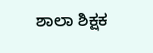ಶಾಲಾ ಶಿಕ್ಷಕ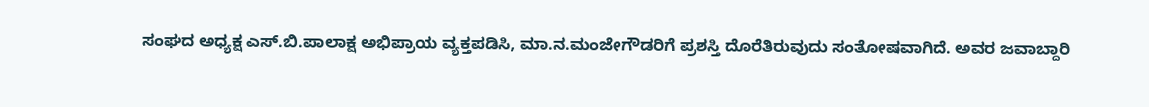ಸಂಘದ ಅಧ್ಯಕ್ಷ ಎಸ್.ಬಿ.ಪಾಲಾಕ್ಷ ಅಭಿಪ್ರಾಯ ವ್ಯಕ್ತಪಡಿಸಿ, ಮಾ.ನ.ಮಂಜೇಗೌಡರಿಗೆ ಪ್ರಶಸ್ತಿ ದೊರೆತಿರುವುದು ಸಂತೋಷವಾಗಿದೆ. ಅವರ ಜವಾಬ್ದಾರಿ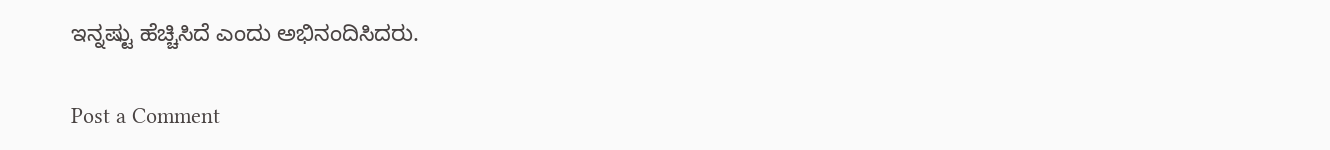ಇನ್ನಷ್ಟು ಹೆಚ್ಚಿಸಿದೆ ಎಂದು ಅಭಿನಂದಿಸಿದರು.

Post a Comment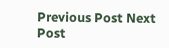Previous Post Next Post